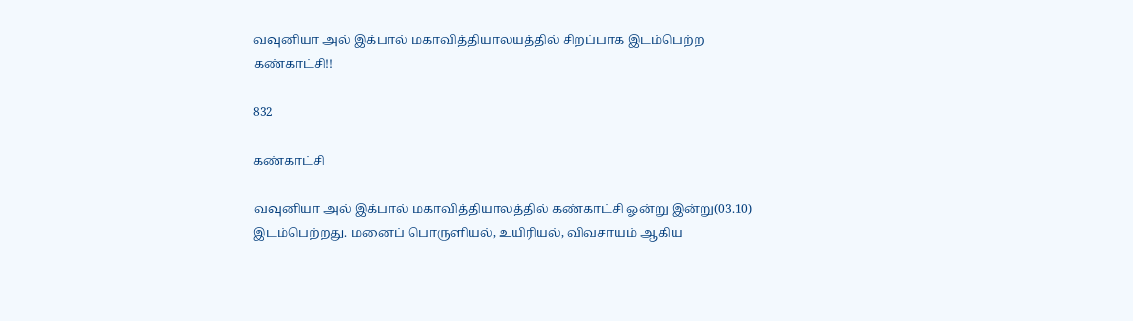வவுனியா அல் இக்பால் மகாவித்தியாலயத்தில் சிறப்பாக இடம்பெற்ற கண்காட்சி!!

832

கண்காட்சி

வவுனியா அல் இக்பால் மகாவித்தியாலத்தில் கண்காட்சி ஓன்று இன்று(03.10) இடம்பெற்றது. மனைப் பொருளியல், உயிரியல், விவசாயம் ஆகிய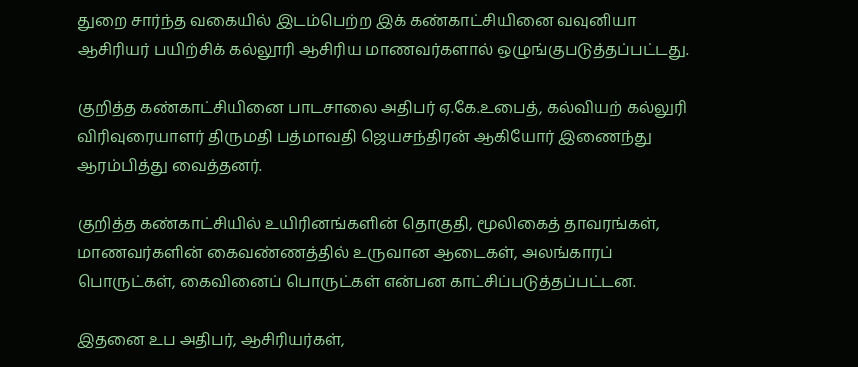துறை சார்ந்த வகையில் இடம்பெற்ற இக் கண்காட்சியினை வவுனியா ஆசிரியர் பயிற்சிக் கல்லூரி ஆசிரிய மாணவர்களால் ஒழுங்குபடுத்தப்பட்டது.

குறித்த கண்காட்சியினை பாடசாலை அதிபர் ஏ.கே.உபைத், கல்வியற் கல்லுரி விரிவுரையாளர் திருமதி பத்மாவதி ஜெயசந்திரன் ஆகியோர் இணைந்து ஆரம்பித்து வைத்தனர்.

குறித்த கண்காட்சியில் உயிரினங்களின் தொகுதி, மூலிகைத் தாவரங்கள், மாணவர்களின் கைவண்ணத்தில் உருவான ஆடைகள், அலங்காரப் பொருட்கள், கைவினைப் பொருட்கள் என்பன காட்சிப்படுத்தப்பட்டன.

இதனை உப அதிபர், ஆசிரியர்கள்,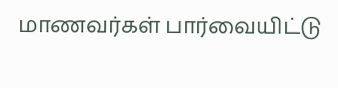மாணவர்கள் பார்வையிட்டு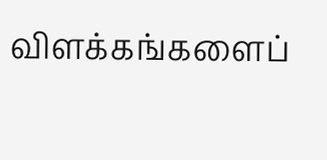விளக்கங்களைப்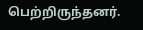பெற்றிருந்தனர்.